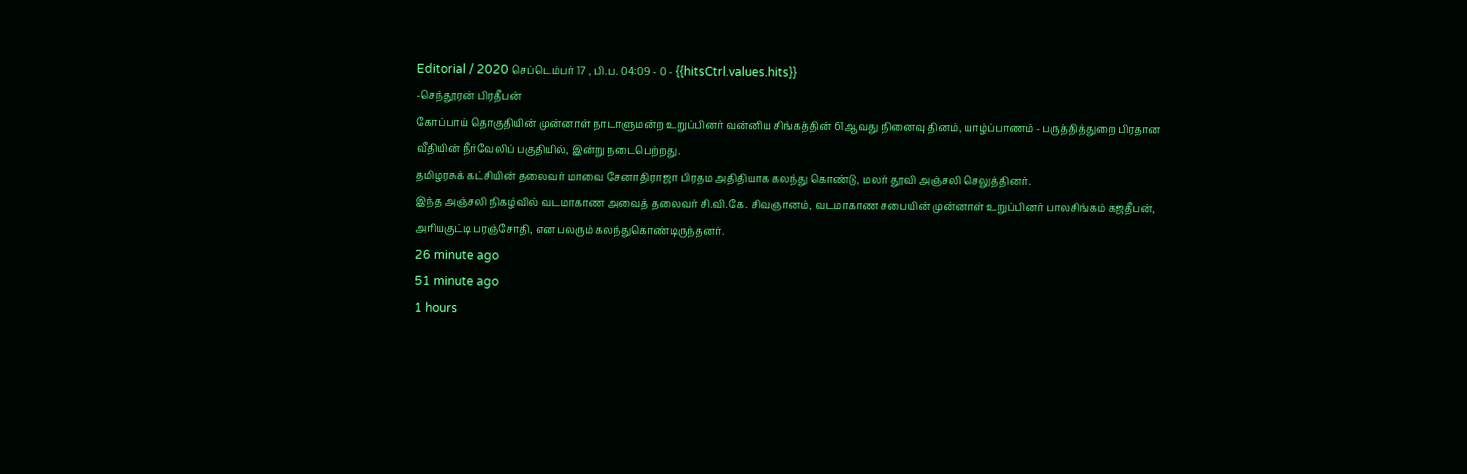Editorial / 2020 செப்டெம்பர் 17 , பி.ப. 04:09 - 0 - {{hitsCtrl.values.hits}}
-செந்தூரன் பிரதீபன்
கோப்பாய் தொகுதியின் முன்னாள் நாடாளுமன்ற உறுப்பினர் வன்னிய சிங்கத்தின் 61ஆவது நினைவு தினம், யாழ்ப்பாணம் - பருத்தித்துறை பிரதான வீதியின் நீர்வேலிப் பகுதியில், இன்று நடைபெற்றது.
தமிழரசுக் கட்சியின் தலைவர் மாவை சேனாதிராஜா பிரதம அதிதியாக கலந்து கொண்டு, மலர் தூவி அஞ்சலி செலுத்தினர்.
இந்த அஞ்சலி நிகழ்வில் வடமாகாண அவைத் தலைவர் சி.வி.கே. சிவஞானம், வடமாகாண சபையின் முன்னாள் உறுப்பினர் பாலசிங்கம் கஜதீபன், அரியகுட்டி பரஞ்சோதி, என பலரும் கலந்துகொண்டிருந்தனர்.
26 minute ago
51 minute ago
1 hours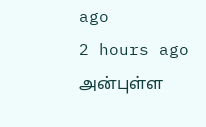ago
2 hours ago
அன்புள்ள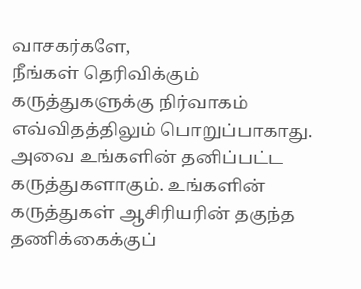வாசகர்களே,
நீங்கள் தெரிவிக்கும் கருத்துகளுக்கு நிர்வாகம் எவ்விதத்திலும் பொறுப்பாகாது. அவை உங்களின் தனிப்பட்ட கருத்துகளாகும். உங்களின் கருத்துகள் ஆசிரியரின் தகுந்த தணிக்கைக்குப்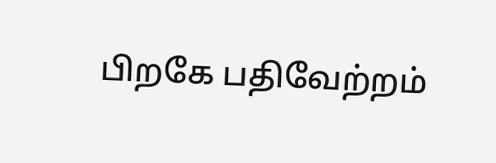பிறகே பதிவேற்றம்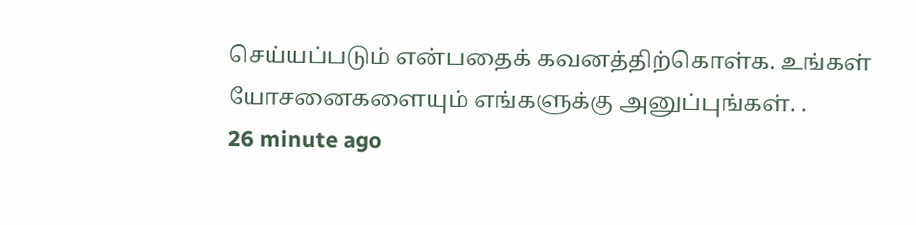செய்யப்படும் என்பதைக் கவனத்திற்கொள்க. உங்கள் யோசனைகளையும் எங்களுக்கு அனுப்புங்கள். .
26 minute ago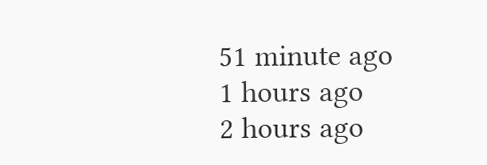51 minute ago
1 hours ago
2 hours ago